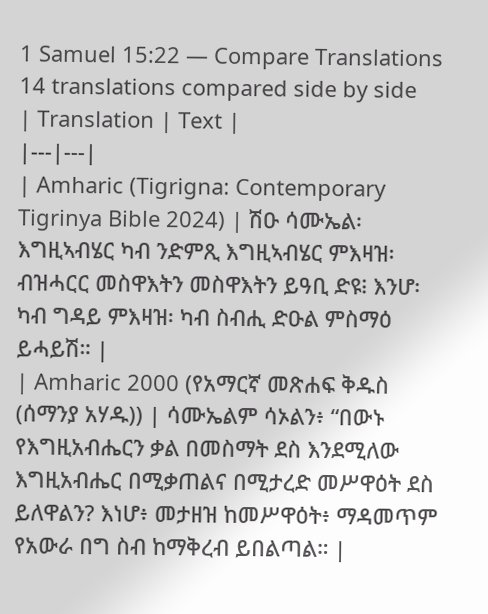1 Samuel 15:22 — Compare Translations
14 translations compared side by side
| Translation | Text |
|---|---|
| Amharic (Tigrigna: Contemporary Tigrinya Bible 2024) | ሽዑ ሳሙኤል፡ እግዚኣብሄር ካብ ንድምጺ እግዚኣብሄር ምእዛዝ፡ ብዝሓርር መስዋእትን መስዋእትን ይዓቢ ድዩ፧ እንሆ፡ ካብ ግዳይ ምእዛዝ፡ ካብ ስብሒ ድዑል ምስማዕ ይሓይሽ። |
| Amharic 2000 (የአማርኛ መጽሐፍ ቅዱስ (ሰማንያ አሃዱ)) | ሳሙኤልም ሳኦልን፥ “በውኑ የእግዚአብሔርን ቃል በመስማት ደስ እንደሚለው እግዚአብሔር በሚቃጠልና በሚታረድ መሥዋዕት ደስ ይለዋልን? እነሆ፥ መታዘዝ ከመሥዋዕት፥ ማዳመጥም የአውራ በግ ስብ ከማቅረብ ይበልጣል። |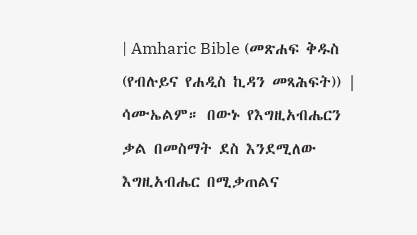| Amharic Bible (መጽሐፍ ቅዱስ (የብሉይና የሐዲስ ኪዳን መጻሕፍት)) | ሳሙኤልም። በውኑ የእግዚአብሔርን ቃል በመስማት ደስ እንደሚለው እግዚአብሔር በሚቃጠልና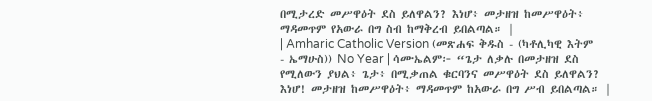በሚታረድ መሥዋዕት ደስ ይለዋልን? እነሆ፥ መታዘዝ ከመሥዋዕት፥ ማዳመጥም የአውራ በግ ስብ ከማቅረብ ይበልጣል። |
| Amharic Catholic Version (መጽሐፍ ቅዱስ - (ካቶሊካዊ እትም - ኤማሁስ)) No Year | ሳሙኤልም፦ “ጌታ ለቃሉ በመታዘዝ ደስ የሚለውን ያህል፥ ጌታ፥ በሚቃጠል ቁርባንና መሥዋዕት ደስ ይለዋልን? እነሆ! መታዘዝ ከመሥዋዕት፥ ማዳመጥም ከአውራ በግ ሥብ ይበልጣል። |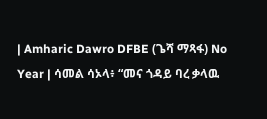| Amharic Dawro DFBE (ጌሻ ማጻፋ) No Year | ሳመል ሳኦላ፥ “መና ጎዳይ ባረ ቃላዉ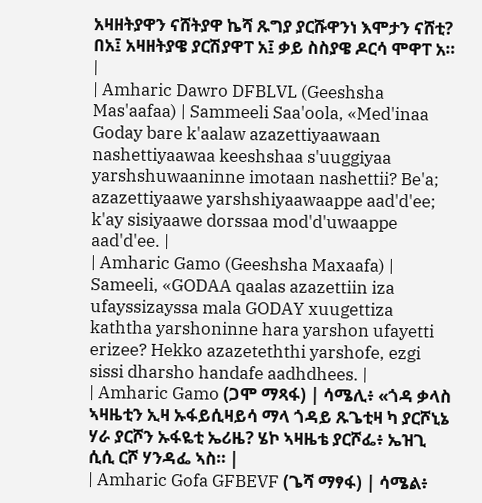አዛዘትያዋን ናሸትያዋ ኬሻ ጹግያ ያርሹዋንነ እሞታን ናሸቲ? በአ፤ አዛዘትያዌ ያርሽያዋፐ አ፤ ቃይ ስስያዌ ዶርሳ ሞዋፐ አ። |
| Amharic Dawro DFBLVL (Geeshsha Mas'aafaa) | Sammeeli Saa'oola, «Med'inaa Goday bare k'aalaw azazettiyaawaan nashettiyaawaa keeshshaa s'uuggiyaa yarshshuwaaninne imotaan nashettii? Be'a; azazettiyaawe yarshshiyaawaappe aad'd'ee; k'ay sisiyaawe dorssaa mod'd'uwaappe aad'd'ee. |
| Amharic Gamo (Geeshsha Maxaafa) | Sameeli, «GODAA qaalas azazettiin iza ufayssizayssa mala GODAY xuugettiza kaththa yarshoninne hara yarshon ufayetti erizee? Hekko azazeteththi yarshofe, ezgi sissi dharsho handafe aadhdhees. |
| Amharic Gamo (ጋሞ ማጻፋ) | ሳሜሊ፥ «ጎዳ ቃላስ ኣዛዜቲን ኢዛ ኡፋይሲዛይሳ ማላ ጎዳይ ጹጌቲዛ ካ ያርሾኒኔ ሃራ ያርሾን ኡፋዬቲ ኤሪዜ? ሄኮ ኣዛዜቴ ያርሾፌ፥ ኤዝጊ ሲሲ ርሾ ሃንዳፌ ኣስ። |
| Amharic Gofa GFBEVF (ጌሻ ማፃፋ) | ሳሜል፥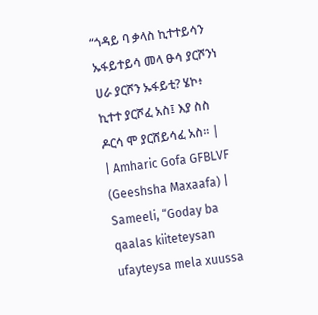“ጎዳይ ባ ቃላስ ኪተተይሳን ኡፋይተይሳ መላ ፁሳ ያርሾንነ ሀራ ያርሾን ኡፋይቲ? ሄኮ፥ ኪተተ ያርሾፈ አስ፤ እያ ስስ ዶርሳ ሞ ያርሸይሳፈ አስ። |
| Amharic Gofa GFBLVF (Geeshsha Maxaafa) | Sameeli, “Goday ba qaalas kiiteteysan ufayteysa mela xuussa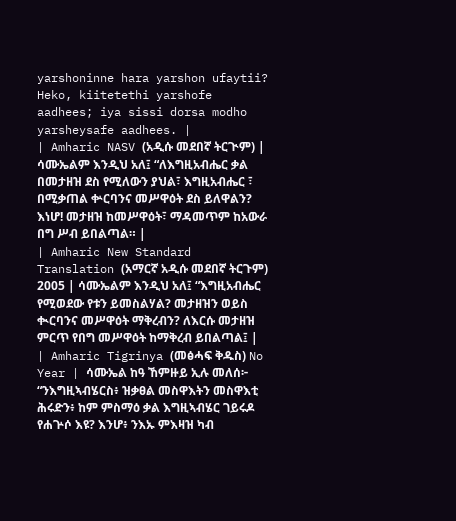yarshoninne hara yarshon ufaytii? Heko, kiitetethi yarshofe aadhees; iya sissi dorsa modho yarsheysafe aadhees. |
| Amharic NASV (አዲሱ መደበኛ ትርጒም) | ሳሙኤልም እንዲህ አለ፤ “ለእግዚአብሔር ቃል በመታዘዝ ደስ የሚለውን ያህል፣ እግዚአብሔር ፣ በሚቃጠል ቍርባንና መሥዋዕት ደስ ይለዋልን? እነሆ! መታዘዝ ከመሥዋዕት፣ ማዳመጥም ከአውራ በግ ሥብ ይበልጣል። |
| Amharic New Standard Translation (አማርኛ አዲሱ መደበኛ ትርጉም) 2005 | ሳሙኤልም እንዲህ አለ፤ “እግዚአብሔር የሚወደው የቱን ይመስልሃል? መታዘዝን ወይስ ቊርባንና መሥዋዕት ማቅረብን? ለእርሱ መታዘዝ ምርጥ የበግ መሥዋዕት ከማቅረብ ይበልጣል፤ |
| Amharic Tigrinya (መፅሓፍ ቅዱስ) No Year | ሳሙኤል ከዓ ኸምዙይ ኢሉ መለሰ፦ “ንእግዚኣብሄርስ፥ ዝቃፀል መስዋእትን መስዋእቲ ሕሩድን፥ ከም ምስማዕ ቃል እግዚኣብሄር ገይሩዶ የሐጕሶ እዩ? እንሆ፥ ንእኡ ምእዛዝ ካብ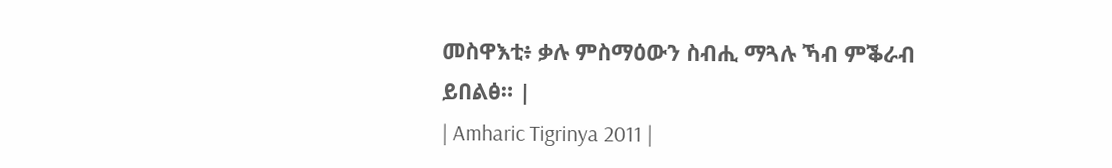መስዋእቲ፥ ቃሉ ምስማዕውን ስብሒ ማጓሉ ኻብ ምቕራብ ይበልፅ። |
| Amharic Tigrinya 2011 |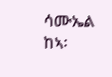ሳሙኤል ከኣ፡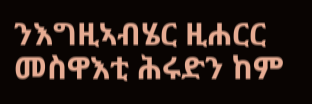ንእግዚኣብሄር ዚሐርር መስዋእቲ ሕሩድን ከም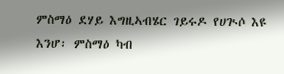ምስማዕ ደሃይ እግዚኣብሄር ገይሩዶ የሀጒሶ እዩ እንሆ፡ ምስማዕ ካብ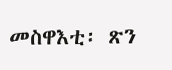መስዋእቲ፡ ጽን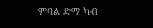ምባል ድማ ካብ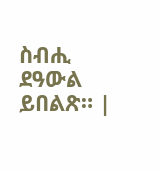ስብሒ ደዓውል ይበልጽ። |